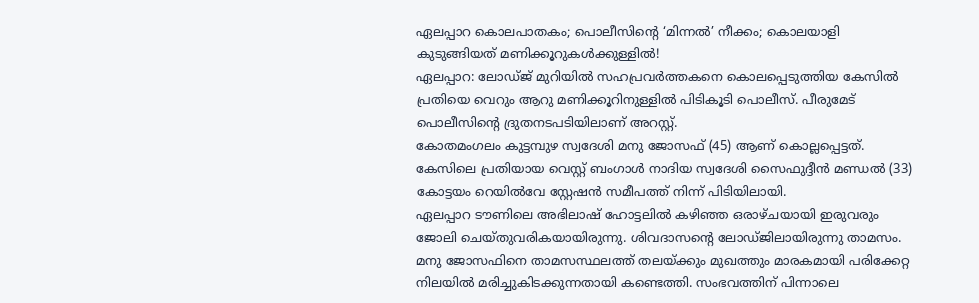ഏലപ്പാറ കൊലപാതകം; പൊലീസിന്റെ ‘മിന്നൽ’ നീക്കം; കൊലയാളി കുടുങ്ങിയത് മണിക്കൂറുകൾക്കുള്ളിൽ!
ഏലപ്പാറ: ലോഡ്ജ് മുറിയിൽ സഹപ്രവർത്തകനെ കൊലപ്പെടുത്തിയ കേസിൽ പ്രതിയെ വെറും ആറു മണിക്കൂറിനുള്ളിൽ പിടികൂടി പൊലീസ്. പീരുമേട് പൊലീസിന്റെ ദ്രുതനടപടിയിലാണ് അറസ്റ്റ്.
കോതമംഗലം കുട്ടമ്പുഴ സ്വദേശി മനു ജോസഫ് (45) ആണ് കൊല്ലപ്പെട്ടത്. കേസിലെ പ്രതിയായ വെസ്റ്റ് ബംഗാൾ നാദിയ സ്വദേശി സൈഫുദ്ദീൻ മണ്ഡൽ (33) കോട്ടയം റെയിൽവേ സ്റ്റേഷൻ സമീപത്ത് നിന്ന് പിടിയിലായി.
ഏലപ്പാറ ടൗണിലെ അഭിലാഷ് ഹോട്ടലിൽ കഴിഞ്ഞ ഒരാഴ്ചയായി ഇരുവരും ജോലി ചെയ്തുവരികയായിരുന്നു. ശിവദാസന്റെ ലോഡ്ജിലായിരുന്നു താമസം. മനു ജോസഫിനെ താമസസ്ഥലത്ത് തലയ്ക്കും മുഖത്തും മാരകമായി പരിക്കേറ്റ നിലയിൽ മരിച്ചുകിടക്കുന്നതായി കണ്ടെത്തി. സംഭവത്തിന് പിന്നാലെ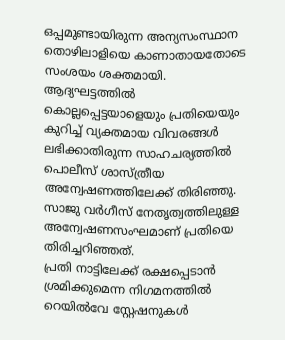ഒപ്പമുണ്ടായിരുന്ന അന്യസംസ്ഥാന തൊഴിലാളിയെ കാണാതായതോടെ സംശയം ശക്തമായി.
ആദ്യഘട്ടത്തിൽ കൊല്ലപ്പെട്ടയാളെയും പ്രതിയെയും കുറിച്ച് വ്യക്തമായ വിവരങ്ങൾ ലഭിക്കാതിരുന്ന സാഹചര്യത്തിൽ പൊലീസ് ശാസ്ത്രീയ അന്വേഷണത്തിലേക്ക് തിരിഞ്ഞു. സാജു വർഗീസ് നേതൃത്വത്തിലുള്ള അന്വേഷണസംഘമാണ് പ്രതിയെ തിരിച്ചറിഞ്ഞത്.
പ്രതി നാട്ടിലേക്ക് രക്ഷപ്പെടാൻ ശ്രമിക്കുമെന്ന നിഗമനത്തിൽ റെയിൽവേ സ്റ്റേഷനുകൾ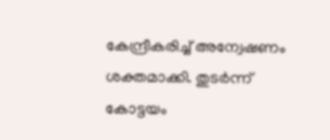കേന്ദ്രീകരിച്ച് അന്വേഷണം ശക്തമാക്കി. തുടർന്ന് കോട്ടയം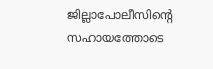ജില്ലാപോലീസിന്റെ സഹായത്തോടെ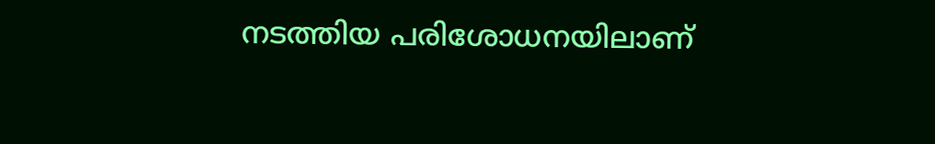നടത്തിയ പരിശോധനയിലാണ്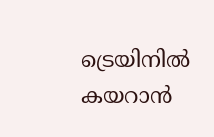ട്രെയിനിൽ കയറാൻ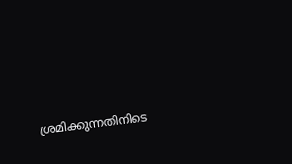ശ്രമിക്കുന്നതിനിടെ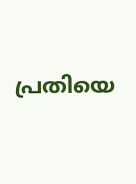പ്രതിയെ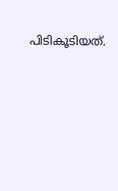പിടികൂടിയത്.